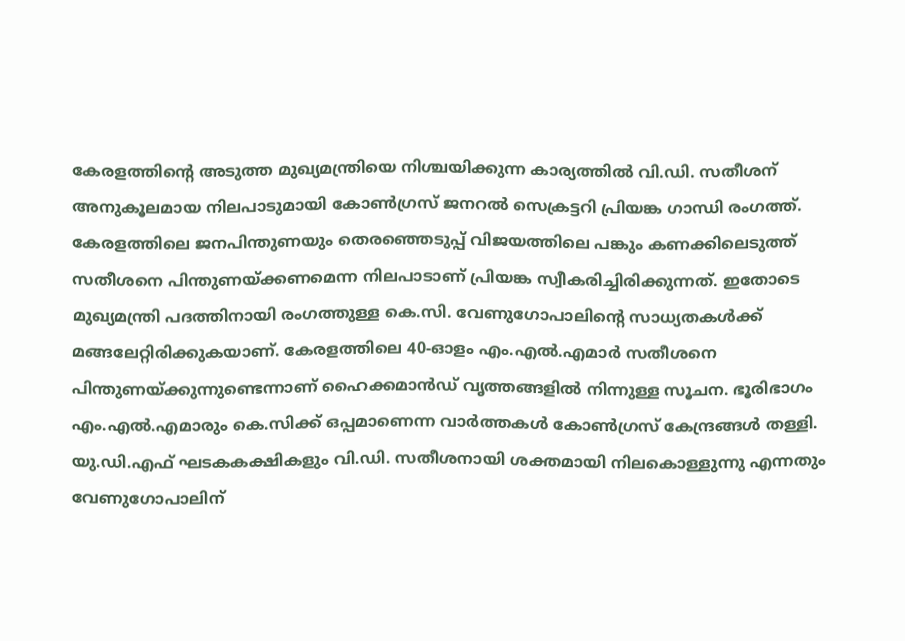കേരളത്തിന്റെ അടുത്ത മുഖ്യമന്ത്രിയെ നിശ്ചയിക്കുന്ന കാര്യത്തിൽ വി.ഡി. സതീശന് അനുകൂലമായ നിലപാടുമായി കോൺഗ്രസ് ജനറൽ സെക്രട്ടറി പ്രിയങ്ക ഗാന്ധി രംഗത്ത്. കേരളത്തിലെ ജനപിന്തുണയും തെരഞ്ഞെടുപ്പ് വിജയത്തിലെ പങ്കും കണക്കിലെടുത്ത് സതീശനെ പിന്തുണയ്ക്കണമെന്ന നിലപാടാണ് പ്രിയങ്ക സ്വീകരിച്ചിരിക്കുന്നത്. ഇതോടെ മുഖ്യമന്ത്രി പദത്തിനായി രംഗത്തുള്ള കെ.സി. വേണുഗോപാലിന്റെ സാധ്യതകൾക്ക് മങ്ങലേറ്റിരിക്കുകയാണ്. കേരളത്തിലെ 40-ഓളം എം.എൽ.എമാർ സതീശനെ പിന്തുണയ്ക്കുന്നുണ്ടെന്നാണ് ഹൈക്കമാൻഡ് വൃത്തങ്ങളിൽ നിന്നുള്ള സൂചന. ഭൂരിഭാഗം എം.എൽ.എമാരും കെ.സിക്ക് ഒപ്പമാണെന്ന വാർത്തകൾ കോൺഗ്രസ് കേന്ദ്രങ്ങൾ തള്ളി.
യു.ഡി.എഫ് ഘടകകക്ഷികളും വി.ഡി. സതീശനായി ശക്തമായി നിലകൊള്ളുന്നു എന്നതും വേണുഗോപാലിന്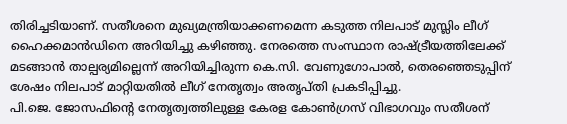തിരിച്ചടിയാണ്. സതീശനെ മുഖ്യമന്ത്രിയാക്കണമെന്ന കടുത്ത നിലപാട് മുസ്ലിം ലീഗ് ഹൈക്കമാൻഡിനെ അറിയിച്ചു കഴിഞ്ഞു. നേരത്തെ സംസ്ഥാന രാഷ്ട്രീയത്തിലേക്ക് മടങ്ങാൻ താല്പര്യമില്ലെന്ന് അറിയിച്ചിരുന്ന കെ.സി. വേണുഗോപാൽ, തെരഞ്ഞെടുപ്പിന് ശേഷം നിലപാട് മാറ്റിയതിൽ ലീഗ് നേതൃത്വം അതൃപ്തി പ്രകടിപ്പിച്ചു.
പി.ജെ. ജോസഫിന്റെ നേതൃത്വത്തിലുള്ള കേരള കോൺഗ്രസ് വിഭാഗവും സതീശന്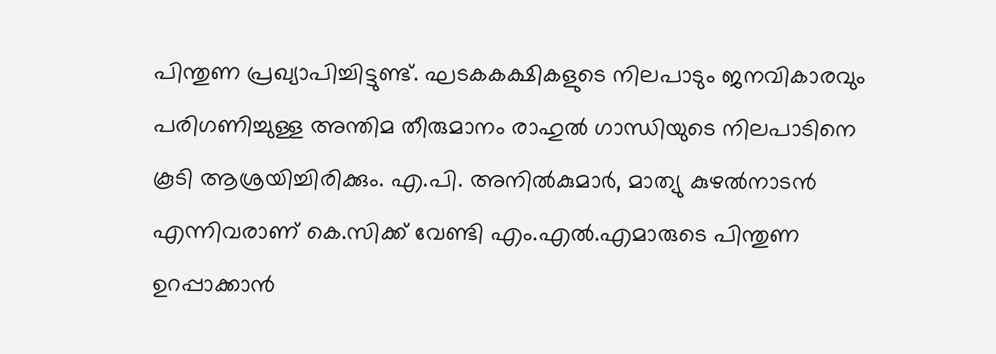പിന്തുണ പ്രഖ്യാപിച്ചിട്ടുണ്ട്. ഘടകകക്ഷികളുടെ നിലപാടും ജനവികാരവും പരിഗണിച്ചുള്ള അന്തിമ തീരുമാനം രാഹുൽ ഗാന്ധിയുടെ നിലപാടിനെ കൂടി ആശ്രയിച്ചിരിക്കും. എ.പി. അനിൽകുമാർ, മാത്യു കുഴൽനാടൻ എന്നിവരാണ് കെ.സിക്ക് വേണ്ടി എം.എൽ.എമാരുടെ പിന്തുണ ഉറപ്പാക്കാൻ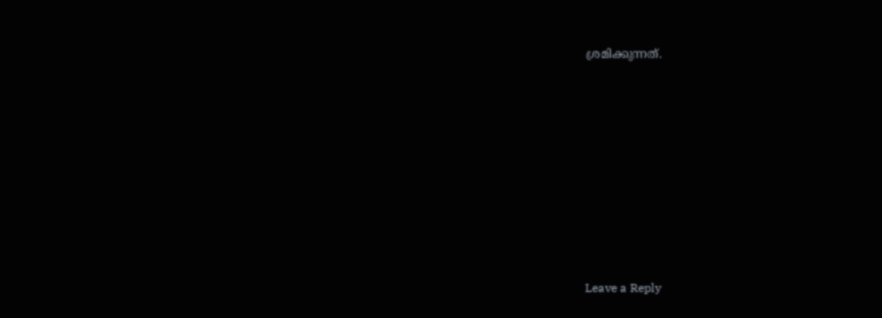ശ്രമിക്കുന്നത്.









Leave a Reply